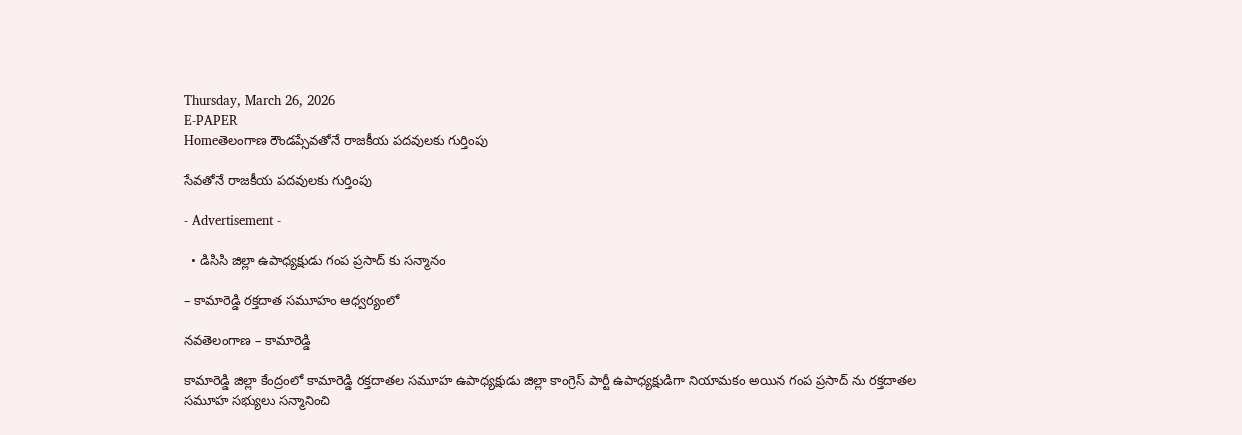Thursday, March 26, 2026
E-PAPER
Homeతెలంగాణ రౌండప్సేవతోనే రాజకీయ పదవులకు గుర్తింపు

సేవతోనే రాజకీయ పదవులకు గుర్తింపు

- Advertisement -

  • డిసిసి జిల్లా ఉపాధ్యక్షుడు గంప ప్రసాద్ కు సన్మానం

– కామారెడ్డి రక్తదాత సమూహం ఆధ్వర్యంలో

నవతెలంగాణ – కామారెడ్డి

కామారెడ్డి జిల్లా కేంద్రంలో కామారెడ్డి రక్తదాతల సమూహ ఉపాధ్యక్షుడు జిల్లా కాంగ్రెస్ పార్టీ ఉపాధ్యక్షుడిగా నియామకం అయిన గంప ప్రసాద్ ను రక్తదాతల సమూహ సభ్యులు సన్మానించి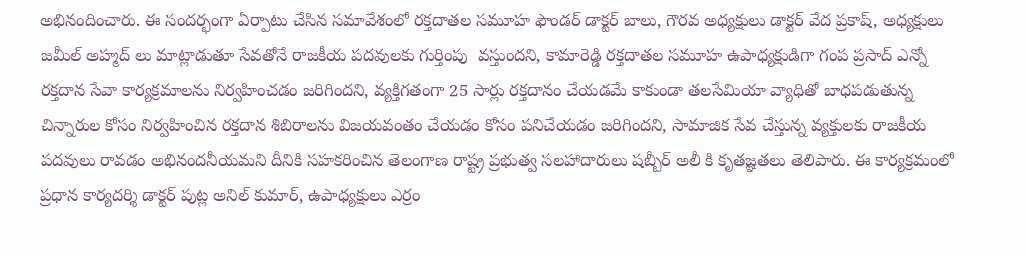అభినందించారు. ఈ సందర్భంగా ఏర్పాటు చేసిన సమావేశంలో రక్తదాతల సమూహ ఫౌండర్ డాక్టర్ బాలు, గౌరవ అధ్యక్షులు డాక్టర్ వేద ప్రకాష్, అధ్యక్షులు జమీల్ అహ్మద్ లు మాట్లాడుతూ సేవతోనే రాజకీయ పదవులకు గుర్తింపు  వస్తుందని, కామారెడ్డి రక్తదాతల సమూహ ఉపాధ్యక్షుడిగా గంప ప్రసాద్ ఎన్నో రక్తదాన సేవా కార్యక్రమాలను నిర్వహించడం జరిగిందని, వ్యక్తిగతంగా 25 సార్లు రక్తదానం చేయడమే కాకుండా తలసేమియా వ్యాధితో బాధపడుతున్న చిన్నారుల కోసం నిర్వహించిన రక్తదాన శిబిరాలను విజయవంతం చేయడం కోసం పనిచేయడం జరిగిందని, సామాజిక సేవ చేస్తున్న వ్యక్తులకు రాజకీయ పదవులు రావడం అభినందనీయమని దీనికి సహకరించిన తెలంగాణ రాష్ట్ర ప్రభుత్వ సలహాదారులు షబ్బీర్ అలీ కి కృతజ్ఞతలు తెలిపారు. ఈ కార్యక్రమంలో ప్రధాన కార్యదర్శి డాక్టర్ పుట్ల అనిల్ కుమార్, ఉపాధ్యక్షులు ఎర్రం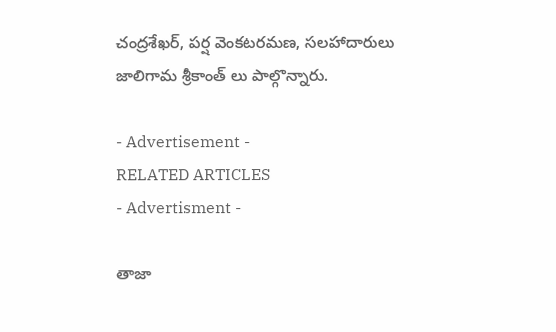చంద్రశేఖర్, పర్ష వెంకటరమణ, సలహాదారులు జాలిగామ శ్రీకాంత్ లు పాల్గొన్నారు.

- Advertisement -
RELATED ARTICLES
- Advertisment -

తాజా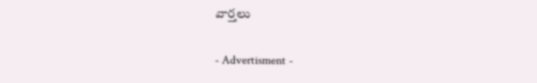వార్తలు

- Advertisment -